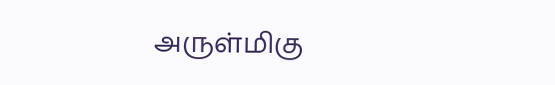அருள்மிகு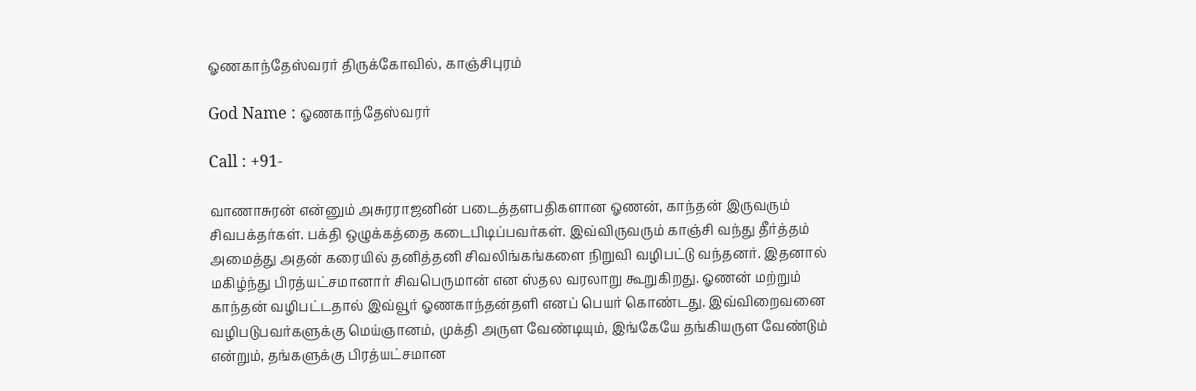ஓணகாந்தேஸ்வரர் திருக்கோவில், காஞ்சிபுரம்

God Name : ஓணகாந்தேஸ்வரர்

Call : +91-

வாணாசுரன் என்னும் அசுரராஜனின் படைத்தளபதிகளான ஓணன், காந்தன் இருவரும் சிவபக்தர்கள். பக்தி ஒழுக்கத்தை கடைபிடிப்பவர்கள். இவ்விருவரும் காஞ்சி வந்து தீர்த்தம் அமைத்து அதன் கரையில் தனித்தனி சிவலிங்கங்களை நிறுவி வழிபட்டு வந்தனர். இதனால் மகிழ்ந்து பிரத்யட்சமானார் சிவபெருமான் என ஸ்தல வரலாறு கூறுகிறது. ஓணன் மற்றும் காந்தன் வழிபட்டதால் இவ்வூர் ஓணகாந்தன்தளி எனப் பெயர் கொண்டது. இவ்விறைவனை வழிபடுபவர்களுக்கு மெய்ஞானம், முக்தி அருள வேண்டியும், இங்கேயே தங்கியருள வேண்டும் என்றும், தங்களுக்கு பிரத்யட்சமான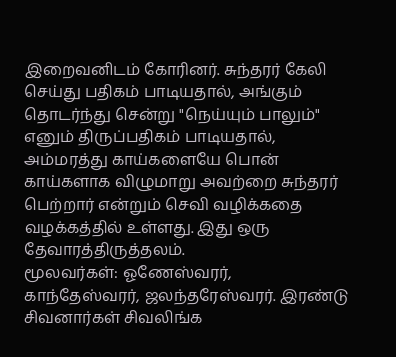இறைவனிடம் கோரினர். சுந்தரர் கேலி செய்து பதிகம் பாடியதால், அங்கும் தொடர்ந்து சென்று "நெய்யும் பாலும்" எனும் திருப்பதிகம் பாடியதால், அம்மரத்து காய்களையே பொன் காய்களாக விழுமாறு அவற்றை சுந்தரர் பெற்றார் என்றும் செவி வழிக்கதை வழக்கத்தில் உள்ளது. இது ஒரு தேவாரத்திருத்தலம்.
மூலவர்கள்: ஓணேஸ்வரர், காந்தேஸ்வரர், ஜலந்தரேஸ்வரர். இரண்டு சிவனார்கள் சிவலிங்க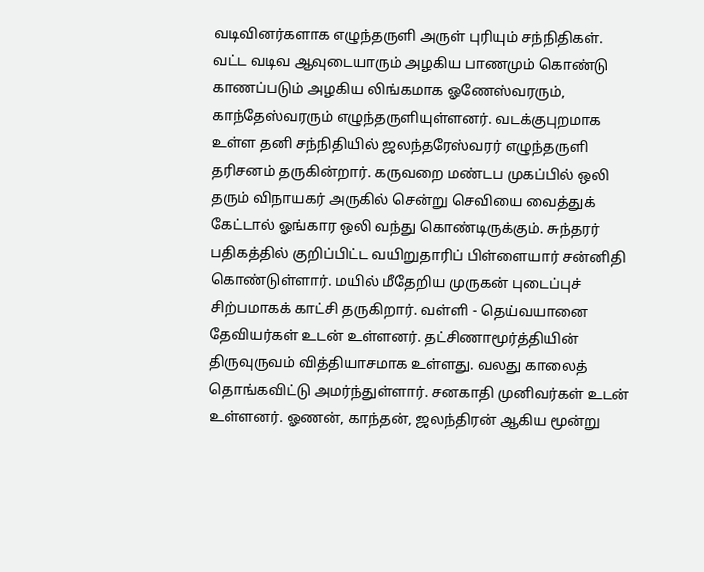வடிவினர்களாக எழுந்தருளி அருள் புரியும் சந்நிதிகள். வட்ட வடிவ ஆவுடையாரும் அழகிய பாணமும் கொண்டு காணப்படும் அழகிய லிங்கமாக ஓணேஸ்வரரும், காந்தேஸ்வரரும் எழுந்தருளியுள்ளனர். வடக்குபுறமாக உள்ள தனி சந்நிதியில் ஜலந்தரேஸ்வரர் எழுந்தருளி தரிசனம் தருகின்றார். கருவறை மண்டப முகப்பில் ஒலி தரும் விநாயகர் அருகில் சென்று செவியை வைத்துக் கேட்டால் ஓங்கார ஒலி வந்து கொண்டிருக்கும். சுந்தரர் பதிகத்தில் குறிப்பிட்ட வயிறுதாரிப் பிள்ளையார் சன்னிதி கொண்டுள்ளார். மயில் மீதேறிய முருகன் புடைப்புச் சிற்பமாகக் காட்சி தருகிறார். வள்ளி - தெய்வயானை தேவியர்கள் உடன் உள்ளனர். தட்சிணாமூர்த்தியின் திருவுருவம் வித்தியாசமாக உள்ளது. வலது காலைத் தொங்கவிட்டு அமர்ந்துள்ளார். சனகாதி முனிவர்கள் உடன் உள்ளனர். ஓணன், காந்தன், ஜலந்திரன் ஆகிய மூன்று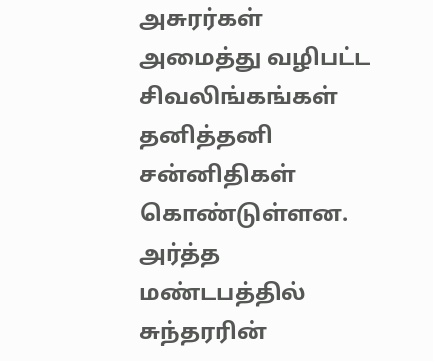அசுரர்கள் அமைத்து வழிபட்ட சிவலிங்கங்கள் தனித்தனி சன்னிதிகள் கொண்டுள்ளன. அர்த்த மண்டபத்தில் சுந்தரரின்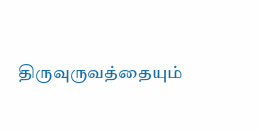திருவுருவத்தையும்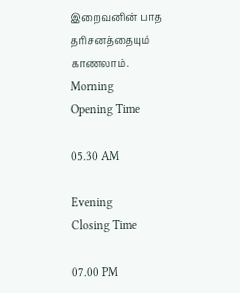இறைவனின் பாத தரிசனத்தையும் காணலாம்.
Morning
Opening Time

05.30 AM

Evening
Closing Time

07.00 PM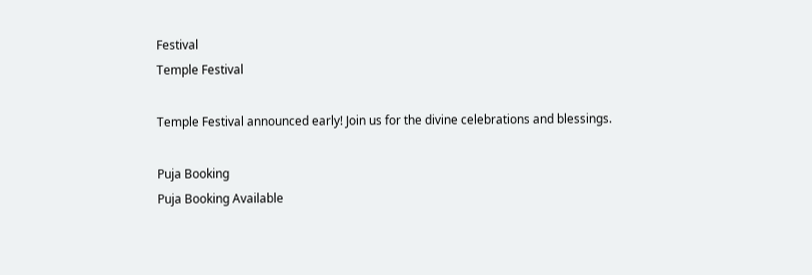Festival
Temple Festival

Temple Festival announced early! Join us for the divine celebrations and blessings.

Puja Booking
Puja Booking Available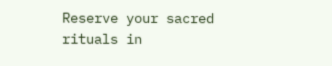Reserve your sacred rituals in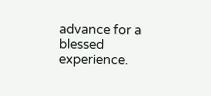advance for a blessed experience.